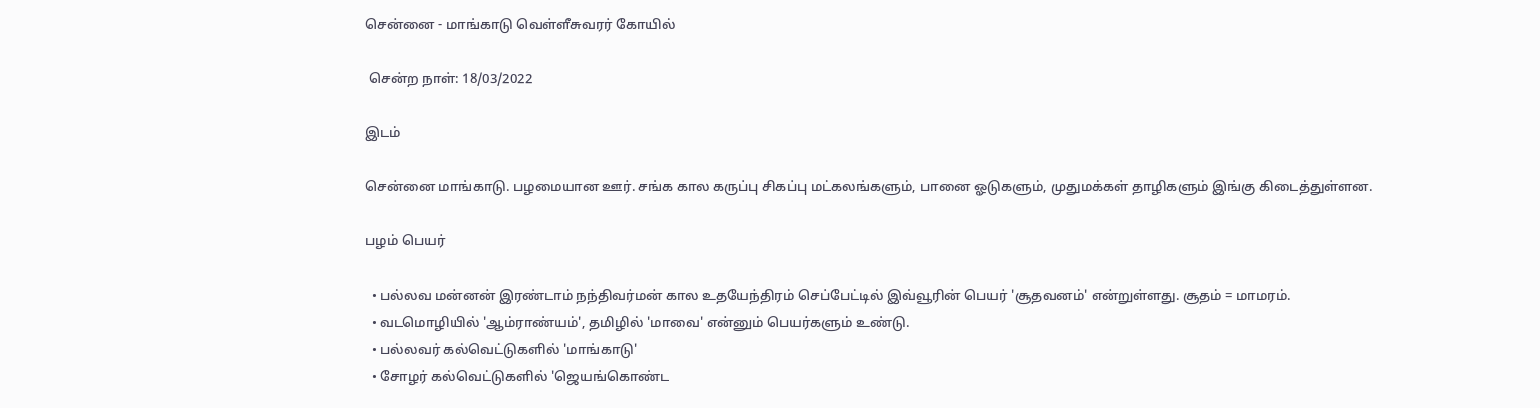சென்னை - மாங்காடு வெள்ளீசுவரர் கோயில்

 சென்ற நாள்: 18/03/2022

இடம்

சென்னை மாங்காடு. பழமையான ஊர். சங்க கால கருப்பு சிகப்பு மட்கலங்களும், பானை ஓடுகளும், முதுமக்கள் தாழிகளும் இங்கு கிடைத்துள்ளன.

பழம் பெயர்

  • பல்லவ மன்னன் இரண்டாம் நந்திவர்மன் கால உதயேந்திரம் செப்பேட்டில் இவ்வூரின் பெயர் 'சூதவனம்' என்றுள்ளது. சூதம் = மாமரம்.
  • வடமொழியில் 'ஆம்ராண்யம்', தமிழில் 'மாவை' என்னும் பெயர்களும் உண்டு.
  • பல்லவர் கல்வெட்டுகளில் 'மாங்காடு'
  • சோழர் கல்வெட்டுகளில் 'ஜெயங்கொண்ட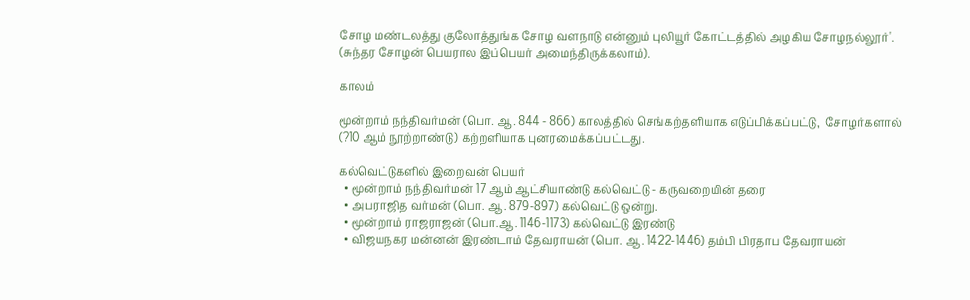சோழ மண்டலத்து குலோத்துங்க சோழ வளநாடு என்னும் புலியூர் கோட்டத்தில் அழகிய சோழநல்லூர்'. (சுந்தர சோழன் பெயரால இப்பெயர் அமைந்திருக்கலாம்).

காலம்

மூன்றாம் நந்திவர்மன் (பொ. ஆ. 844 - 866) காலத்தில் செங்கற்தளியாக எடுப்பிக்கப்பட்டு,  சோழர்களால் (?10 ஆம் நூற்றாண்டு) கற்றளியாக புனரமைக்கப்பட்டது.

கல்வெட்டுகளில் இறைவன் பெயர்
  • மூன்றாம் நந்திவர்மன் 17 ஆம் ஆட்சியாண்டு கல்வெட்டு - கருவறையின் தரை
  • அபராஜித வர்மன் (பொ. ஆ. 879-897) கல்வெட்டு ஒன்று.
  • மூன்றாம் ராஜராஜன் (பொ.ஆ. 1146-1173) கல்வெட்டு இரண்டு
  • விஜயநகர மன்னன் இரண்டாம் தேவராயன் (பொ. ஆ. 1422-1446) தம்பி பிரதாப தேவராயன்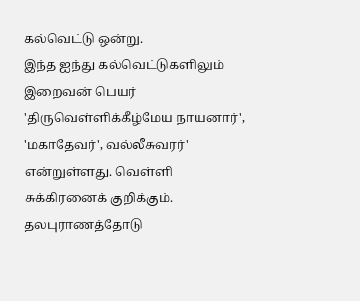கல்வெட்டு ஒன்று.
இந்த ஐந்து கல்வெட்டுகளிலும் இறைவன் பெயர் 'திருவெள்ளிக்கீழ்மேய நாயனார்', 'மகாதேவர்', வல்லீசுவரர்' என்றுள்ளது. வெள்ளி சுக்கிரனைக் குறிக்கும். தலபுராணத்தோடு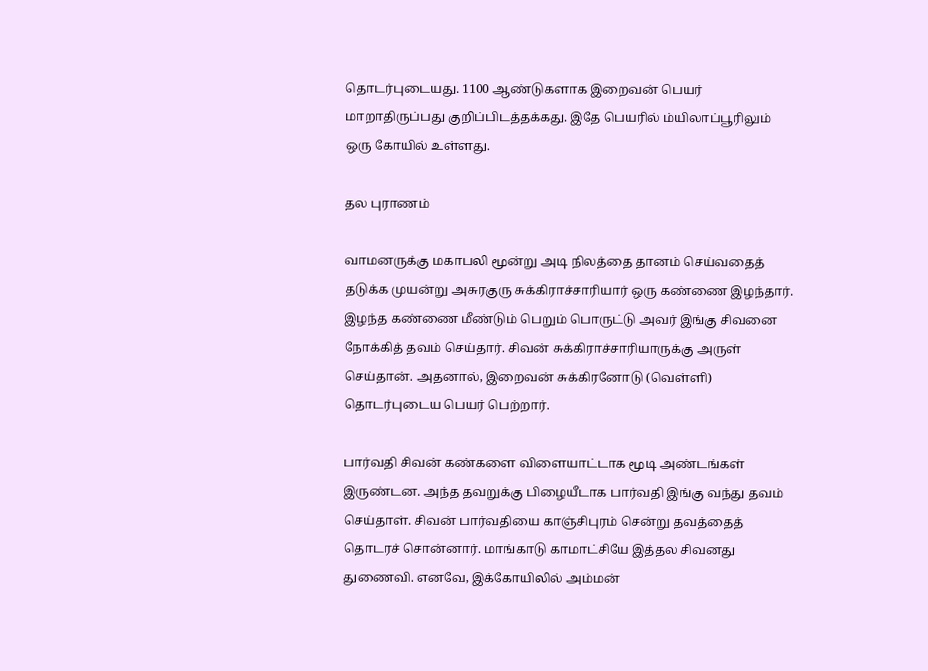தொடர்புடையது. 1100 ஆண்டுகளாக இறைவன் பெயர் மாறாதிருப்பது குறிப்பிடத்தக்கது. இதே பெயரில் ம்யிலாப்பூரிலும் ஒரு கோயில் உள்ளது.

தல புராணம்

வாமனருக்கு மகாபலி மூன்று அடி நிலத்தை தானம் செய்வதைத் தடுக்க முயன்று அசுரகுரு சுக்கிராச்சாரியார் ஒரு கண்ணை இழந்தார். இழந்த கண்ணை மீண்டும் பெறும் பொருட்டு அவர் இங்கு சிவனை நோக்கித் தவம் செய்தார். சிவன் சுக்கிராச்சாரியாருக்கு அருள் செய்தான். அதனால், இறைவன் சுக்கிரனோடு (வெள்ளி) தொடர்புடைய பெயர் பெற்றார்.

பார்வதி சிவன் கண்களை விளையாட்டாக மூடி அண்டங்கள் இருண்டன. அந்த தவறுக்கு பிழையீடாக பார்வதி இங்கு வந்து தவம் செய்தாள். சிவன் பார்வதியை காஞ்சிபுரம் சென்று தவத்தைத் தொடரச் சொன்னார். மாங்காடு காமாட்சியே இத்தல சிவனது துணைவி. எனவே, இக்கோயிலில் அம்மன்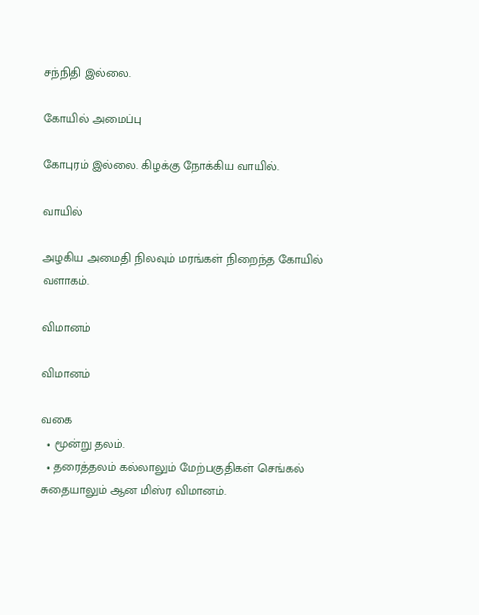சந்நிதி இல்லை.

கோயில் அமைப்பு

கோபுரம் இல்லை. கிழக்கு நோக்கிய வாயில்.

வாயில்

அழகிய அமைதி நிலவும் மரங்கள் நிறைந்த கோயில் வளாகம்.

விமானம்

விமானம்

வகை
  • மூன்று தலம்.
  • தரைத்தலம் கல்லாலும் மேற்பகுதிகள் செங்கல் சுதையாலும் ஆன மிஸ்ர விமானம்.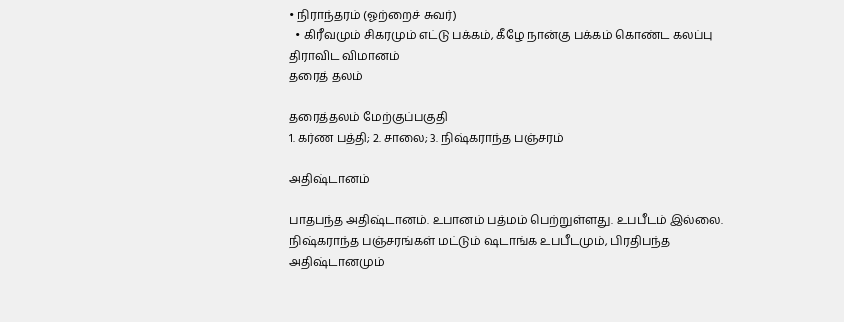• நிராந்தரம் (ஓற்றைச் சுவர்)
  • கிரீவமும் சிகரமும் எட்டு பக்கம், கீழே நான்கு பக்கம் கொண்ட கலப்பு திராவிட விமானம்
தரைத் தலம்

தரைத்தலம் மேற்குப்பகுதி
1. கர்ண பத்தி; 2. சாலை; 3. நிஷ்கராந்த பஞ்சரம்

அதிஷ்டானம்

பாதபந்த அதிஷ்டானம். உபானம் பத்மம் பெற்றுள்ளது. உபபீடம் இல்லை. நிஷ்கராந்த பஞ்சரங்கள் மட்டும் ஷடாங்க உபபீடமும், பிரதிபந்த அதிஷ்டானமும்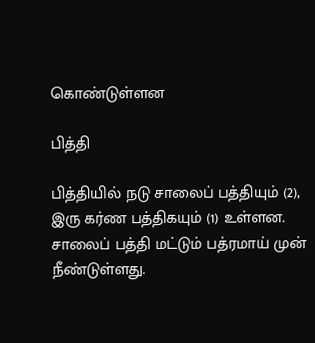கொண்டுள்ளன

பித்தி

பித்தியில் நடு சாலைப் பத்தியும் (2), இரு கர்ண பத்திகயும் (1) உள்ளன. சாலைப் பத்தி மட்டும் பத்ரமாய் முன் நீண்டுள்ளது.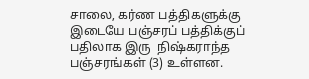சாலை, கர்ண பத்திகளுக்கு இடையே பஞ்சரப் பத்திக்குப் பதிலாக இரு  நிஷ்கராந்த பஞ்சரங்கள் (3) உள்ளன.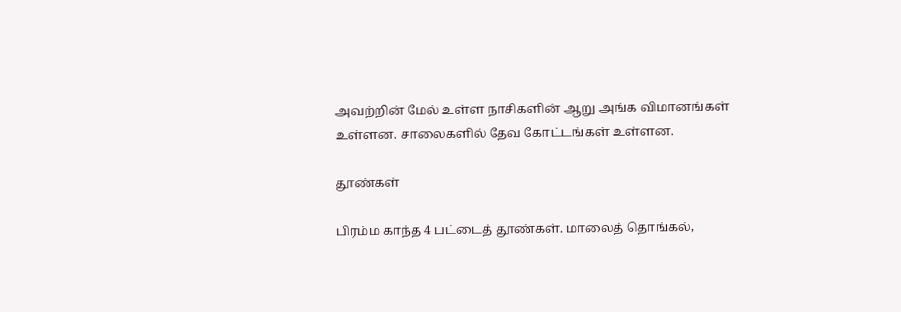அவற்றின் மேல் உள்ள நாசிகளின் ஆறு அங்க விமானங்கள் உள்ளன. சாலைகளில் தேவ கோட்டங்கள் உள்ளன.

தூண்கள்

பிரம்ம காந்த 4 பட்டைத் தூண்கள். மாலைத் தொங்கல்,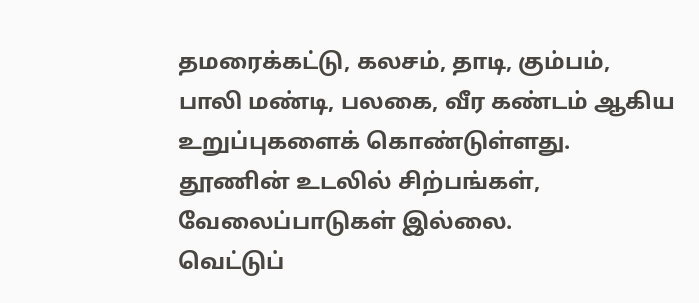தமரைக்கட்டு, கலசம், தாடி, கும்பம், பாலி மண்டி, பலகை, வீர கண்டம் ஆகிய உறுப்புகளைக் கொண்டுள்ளது. தூணின் உடலில் சிற்பங்கள், வேலைப்பாடுகள் இல்லை.
வெட்டுப்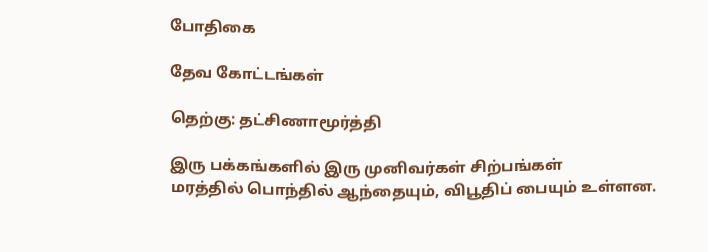போதிகை

தேவ கோட்டங்கள்

தெற்கு: தட்சிணாமூர்த்தி

இரு பக்கங்களில் இரு முனிவர்கள் சிற்பங்கள்
மரத்தில் பொந்தில் ஆந்தையும், விபூதிப் பையும் உள்ளன.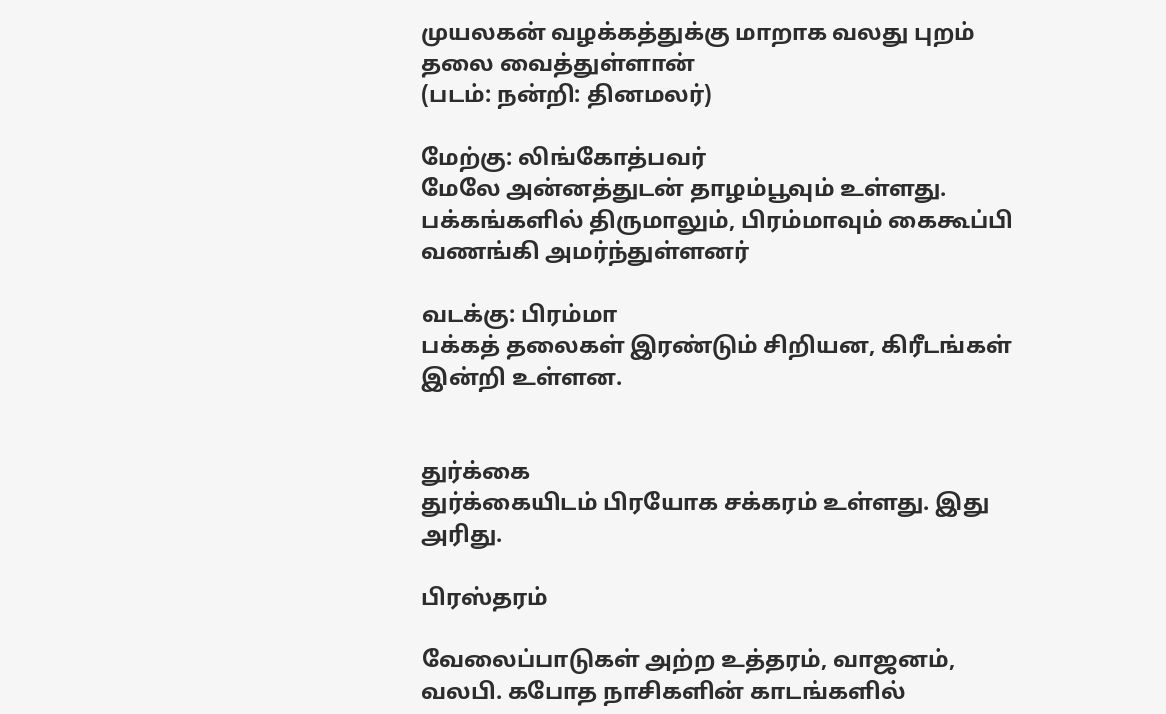முயலகன் வழக்கத்துக்கு மாறாக வலது புறம் தலை வைத்துள்ளான்
(படம்: நன்றி: தினமலர்)

மேற்கு: லிங்கோத்பவர்
மேலே அன்னத்துடன் தாழம்பூவும் உள்ளது.
பக்கங்களில் திருமாலும், பிரம்மாவும் கைகூப்பி வணங்கி அமர்ந்துள்ளனர்

வடக்கு: பிரம்மா
பக்கத் தலைகள் இரண்டும் சிறியன, கிரீடங்கள் இன்றி உள்ளன.


துர்க்கை
துர்க்கையிடம் பிரயோக சக்கரம் உள்ளது. இது அரிது.

பிரஸ்தரம்

வேலைப்பாடுகள் அற்ற உத்தரம், வாஜனம், வலபி. கபோத நாசிகளின் காடங்களில்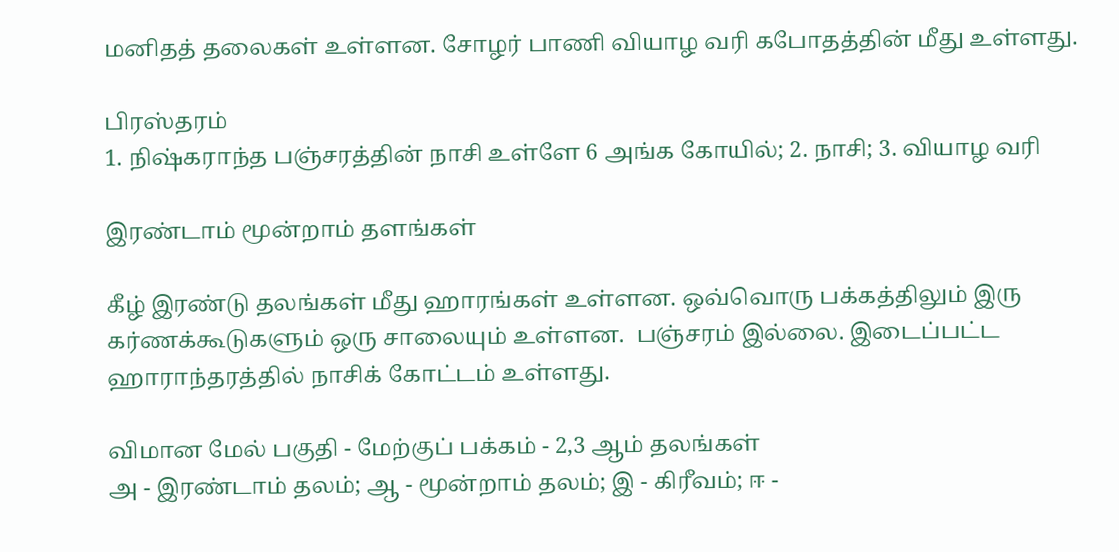மனிதத் தலைகள் உள்ளன. சோழர் பாணி வியாழ வரி கபோதத்தின் மீது உள்ளது.

பிரஸ்தரம்
1. நிஷ்கராந்த பஞ்சரத்தின் நாசி உள்ளே 6 அங்க கோயில்; 2. நாசி; 3. வியாழ வரி

இரண்டாம் மூன்றாம் தளங்கள்

கீழ் இரண்டு தலங்கள் மீது ஹாரங்கள் உள்ளன. ஒவ்வொரு பக்கத்திலும் இரு கர்ணக்கூடுகளும் ஒரு சாலையும் உள்ளன.  பஞ்சரம் இல்லை. இடைப்பட்ட ஹாராந்தரத்தில் நாசிக் கோட்டம் உள்ளது.

விமான மேல் பகுதி - மேற்குப் பக்கம் - 2,3 ஆம் தலங்கள்
அ - இரண்டாம் தலம்; ஆ - மூன்றாம் தலம்; இ - கிரீவம்; ஈ -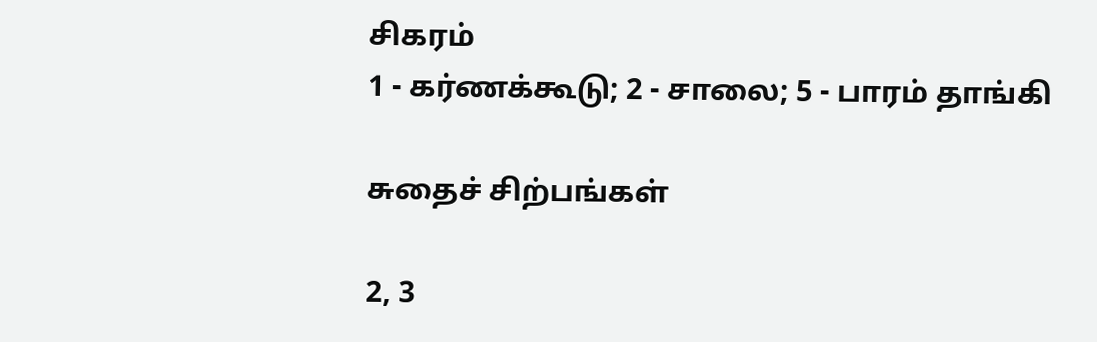சிகரம்
1 - கர்ணக்கூடு; 2 - சாலை; 5 - பாரம் தாங்கி

சுதைச் சிற்பங்கள்

2, 3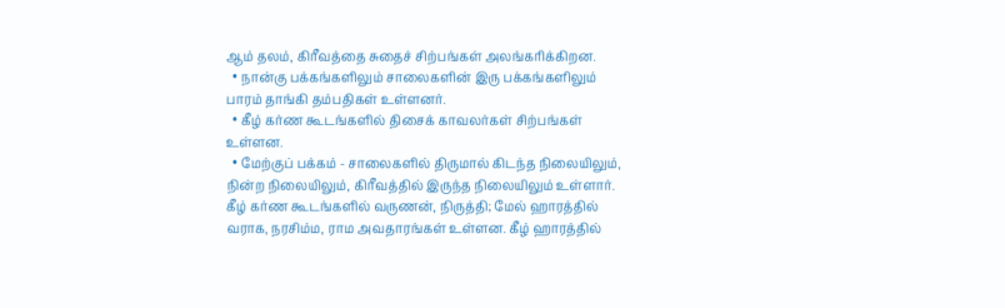ஆம் தலம், கிரீவத்தை சுதைச் சிற்பங்கள் அலங்கரிக்கிறன.
  • நான்கு பக்கங்களிலும் சாலைகளின் இரு பக்கங்களிலும் பாரம் தாங்கி தம்பதிகள் உள்ளனர்.
  • கீழ் கர்ண கூடங்களில் திசைக் காவலர்கள் சிற்பங்கள் உள்ளன.
  • மேற்குப் பக்கம் - சாலைகளில் திருமால் கிடந்த நிலையிலும், நின்ற நிலையிலும், கிரீவத்தில் இருந்த நிலையிலும் உள்ளார். கீழ் கர்ண கூடங்களில் வருணன், நிருத்தி; மேல் ஹாரத்தில் வராக, நரசிம்ம, ராம அவதாரங்கள் உள்ளன. கீழ் ஹாரத்தில்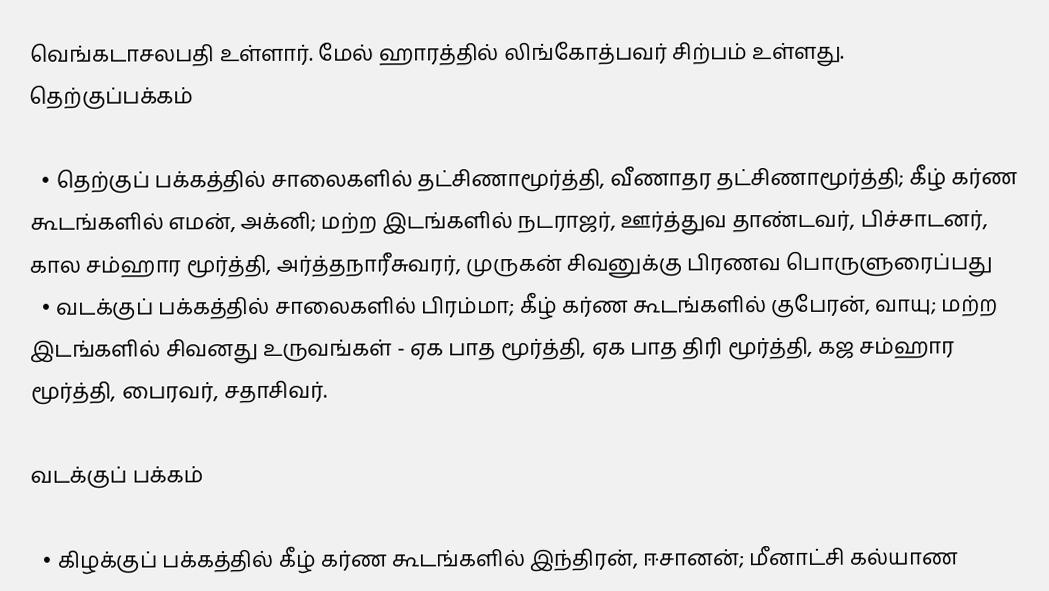வெங்கடாசலபதி உள்ளார். மேல் ஹாரத்தில் லிங்கோத்பவர் சிற்பம் உள்ளது.
தெற்குப்பக்கம்

  • தெற்குப் பக்கத்தில் சாலைகளில் தட்சிணாமூர்த்தி, வீணாதர தட்சிணாமூர்த்தி; கீழ் கர்ண கூடங்களில் எமன், அக்னி; மற்ற இடங்களில் நடராஜர், ஊர்த்துவ தாண்டவர், பிச்சாடனர், கால சம்ஹார மூர்த்தி, அர்த்தநாரீசுவரர், முருகன் சிவனுக்கு பிரணவ பொருளுரைப்பது
  • வடக்குப் பக்கத்தில் சாலைகளில் பிரம்மா; கீழ் கர்ண கூடங்களில் குபேரன், வாயு; மற்ற இடங்களில் சிவனது உருவங்கள் - ஏக பாத மூர்த்தி, ஏக பாத திரி மூர்த்தி, கஜ சம்ஹார மூர்த்தி, பைரவர், சதாசிவர்.

வடக்குப் பக்கம்

  • கிழக்குப் பக்கத்தில் கீழ் கர்ண கூடங்களில் இந்திரன், ஈசானன்; மீனாட்சி கல்யாண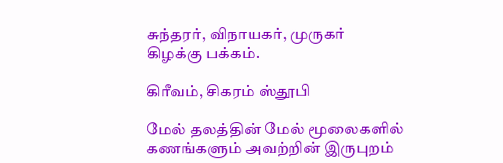சுந்தரர், விநாயகர், முருகர்
கிழக்கு பக்கம்.

கிரீவம், சிகரம் ஸ்தூபி

மேல் தலத்தின் மேல் மூலைகளில் கணங்களும் அவற்றின் இருபுறம்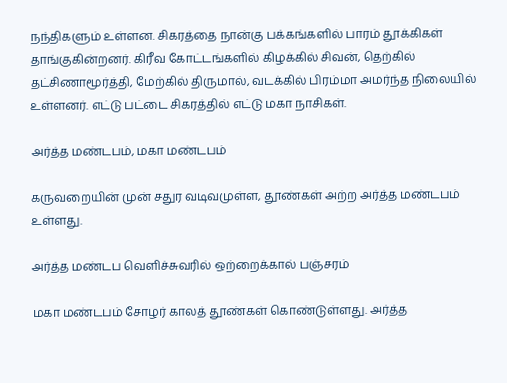நந்திகளும் உள்ளன. சிகரத்தை நான்கு பக்கங்களில் பாரம் தூக்கிகள் தாங்குகின்றனர். கிரீவ கோட்டங்களில் கிழக்கில் சிவன், தெற்கில் தட்சிணாமூர்த்தி, மேற்கில் திருமால், வடக்கில் பிரம்மா அமர்ந்த நிலையில் உள்ளனர். எட்டு பட்டை சிகரத்தில் எட்டு மகா நாசிகள்.

அர்த்த மண்டபம், மகா மண்டபம்

கருவறையின் முன் சதுர வடிவமுள்ள, தூண்கள் அற்ற அர்த்த மண்டபம் உள்ளது.

அர்த்த மண்டப வெளிச்சுவரில் ஒற்றைக்கால் பஞ்சரம்

மகா மண்டபம் சோழர் காலத் தூண்கள் கொண்டுள்ளது. அர்த்த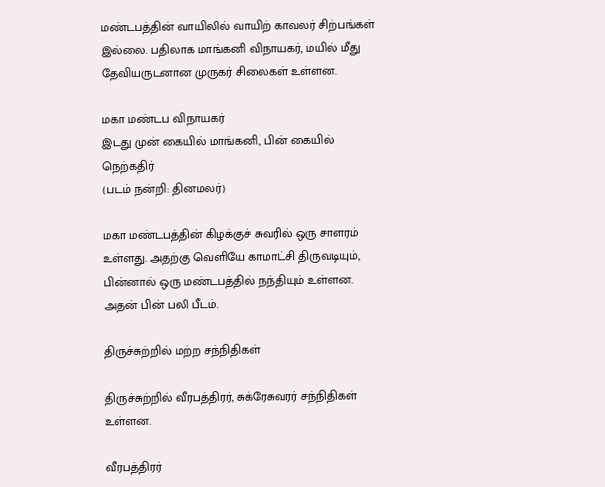மண்டபத்தின் வாயிலில் வாயிற் காவலர் சிற்பங்கள் இல்லை. பதிலாக மாங்கனி விநாயகர், மயில் மீது தேவியருடனான முருகர் சிலைகள் உள்ளன.

மகா மண்டப விநாயகர்
இடது முன் கையில் மாங்கனி, பின் கையில் நெற்கதிர்
(படம் நன்றி: தினமலர்)

மகா மண்டபத்தின் கிழக்குச் சுவரில் ஒரு சாளரம் உள்ளது. அதற்கு வெளியே காமாட்சி திருவடியும், பின்னால் ஒரு மண்டபத்தில் நந்தியும் உள்ளன. அதன் பின் பலி பீடம்.

திருச்சுற்றில் மற்ற சந்நிதிகள்

திருச்சுற்றில் வீரபத்திரர், சுக்ரேசுவரர் சந்நிதிகள் உள்ளன.

வீரபத்திரர்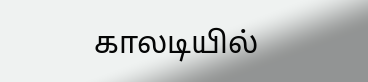காலடியில்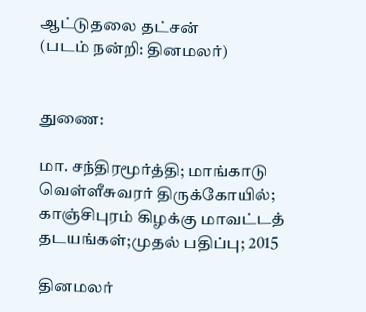ஆட்டுதலை தட்சன்
(படம் நன்றி: தினமலர்)


துணை:

மா. சந்திரமூர்த்தி; மாங்காடு வெள்ளீசுவரர் திருக்கோயில்; காஞ்சிபுரம் கிழக்கு மாவட்டத் தடயங்கள்;முதல் பதிப்பு; 2015

தினமலர்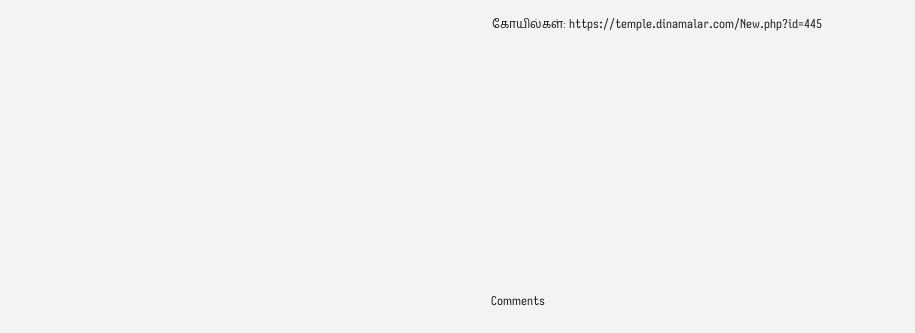கோயில்கள்: https://temple.dinamalar.com/New.php?id=445













Comments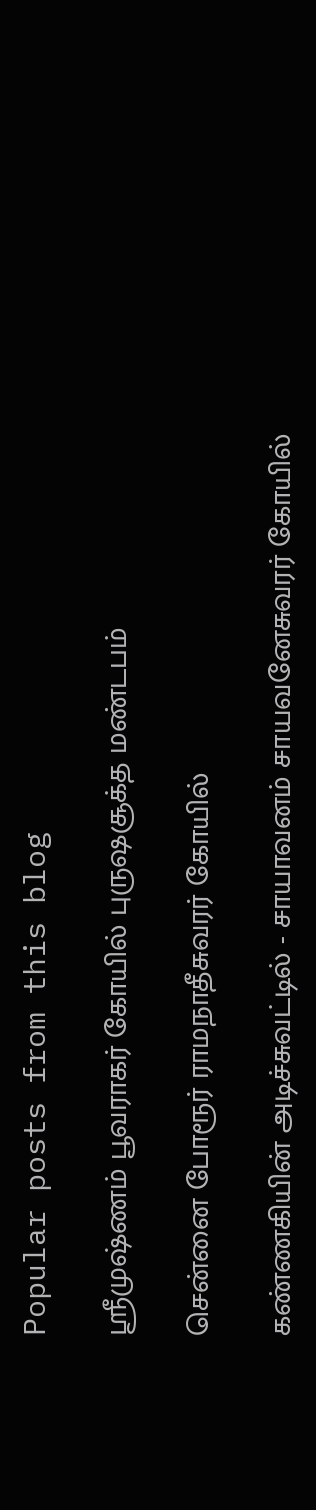Popular posts from this blog

ஸ்ரீமுஷ்ணம் பூவராகர் கோயில் புருஷசூக்த மண்டபம்

சென்னை போரூர் ராமநாதீசுவரர் கோயில்

கண்ணகியின் அடிச்சுவட்டில் - சாயாவனம் சாயவனேசுவரர் கோயில்